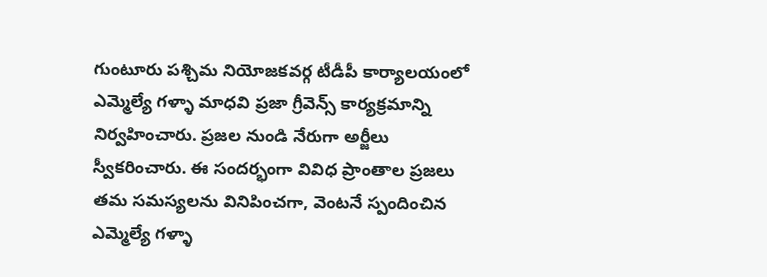గుంటూరు పశ్చిమ నియోజకవర్గ టీడీపీ కార్యాలయంలో ఎమ్మెల్యే గళ్ళా మాధవి ప్రజా గ్రీవెన్స్ కార్యక్రమాన్ని నిర్వహించారు. ప్రజల నుండి నేరుగా అర్జీలు స్వీకరించారు. ఈ సందర్భంగా వివిధ ప్రాంతాల ప్రజలు తమ సమస్యలను వినిపించగా, వెంటనే స్పందించిన ఎమ్మెల్యే గళ్ళా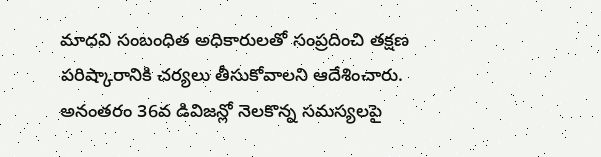మాధవి సంబంధిత అధికారులతో సంప్రదించి తక్షణ పరిష్కారానికి చర్యలు తీసుకోవాలని ఆదేశించారు. అనంతరం 36వ డివిజన్లో నెలకొన్న సమస్యలపై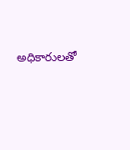అధికారులతో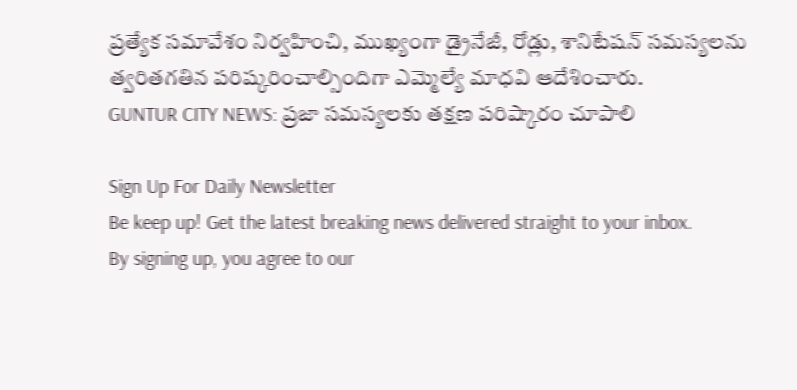ప్రత్యేక సమావేశం నిర్వహించి, ముఖ్యంగా డ్రైనేజీ, రోడ్లు, శానిటేషన్ సమస్యలను త్వరితగతిన పరిష్కరించాల్సిందిగా ఎమ్మెల్యే మాధవి ఆదేశించారు.
GUNTUR CITY NEWS: ప్రజా సమస్యలకు తక్షణ పరిష్కారం చూపాలి

Sign Up For Daily Newsletter
Be keep up! Get the latest breaking news delivered straight to your inbox.
By signing up, you agree to our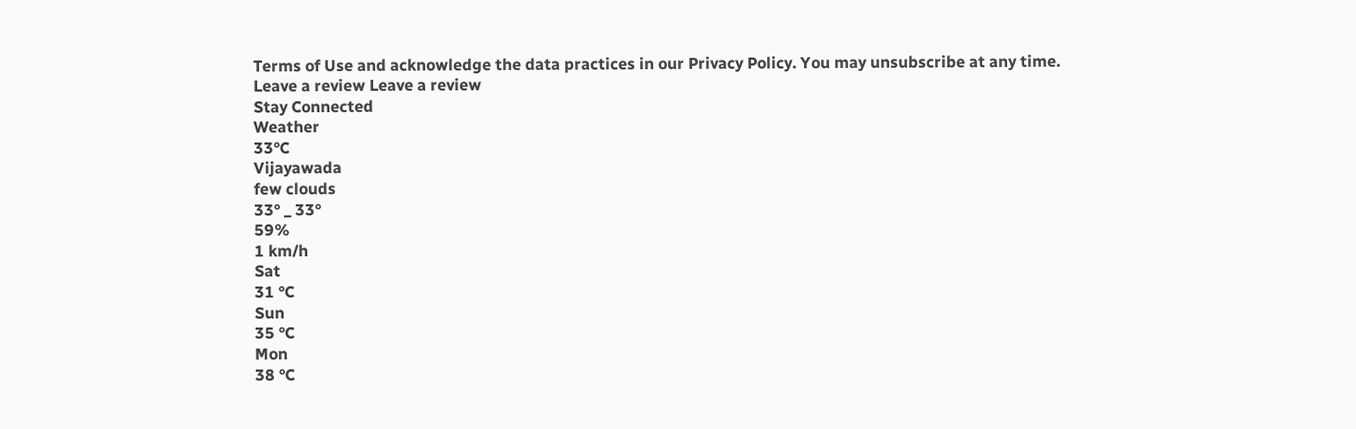Terms of Use and acknowledge the data practices in our Privacy Policy. You may unsubscribe at any time.
Leave a review Leave a review
Stay Connected
Weather
33°C
Vijayawada
few clouds
33° _ 33°
59%
1 km/h
Sat
31 °C
Sun
35 °C
Mon
38 °C